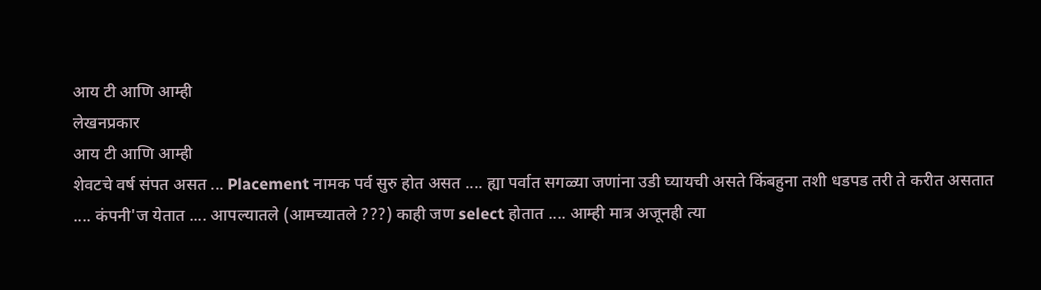आय टी आणि आम्ही
लेखनप्रकार
आय टी आणि आम्ही
शेवटचे वर्ष संपत असत ... Placement नामक पर्व सुरु होत असत .... ह्या पर्वात सगळ्या जणांना उडी घ्यायची असते किंबहुना तशी धडपड तरी ते करीत असतात .... कंपनी'ज येतात .... आपल्यातले (आमच्यातले ???) काही जण select होतात .... आम्ही मात्र अजूनही त्या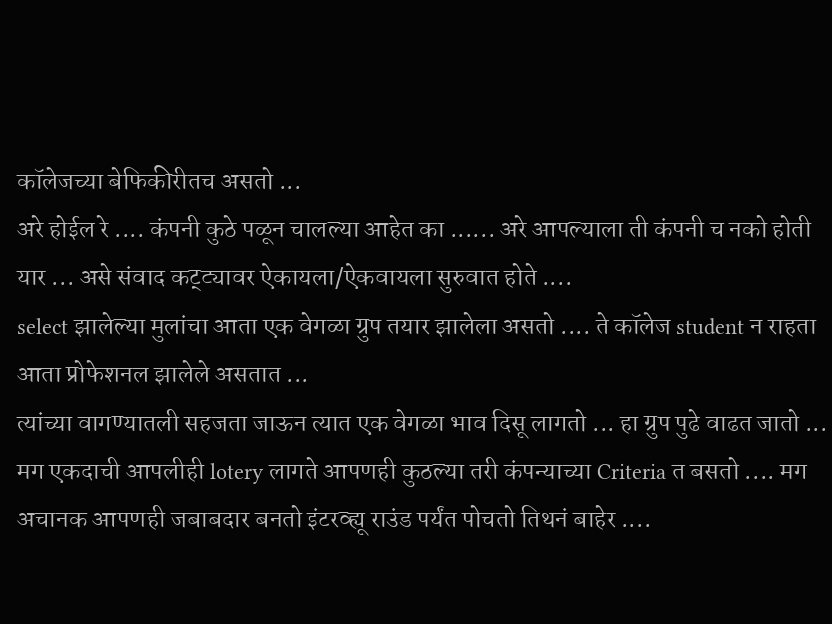कॉलेजच्या बेफिकीरीतच असतो ...
अरे होईल रे .... कंपनी कुठे पळून चालल्या आहेत का ...... अरे आपल्याला ती कंपनी च नको होती यार ... असे संवाद कट्ट्यावर ऐकायला/ऐकवायला सुरुवात होते ....
select झालेल्या मुलांचा आता एक वेगळा ग्रुप तयार झालेला असतो .... ते कॉलेज student न राहता आता प्रोफेशनल झालेले असतात ...
त्यांच्या वागण्यातली सहजता जाऊन त्यात एक वेगळा भाव दिसू लागतो ... हा ग्रुप पुढे वाढत जातो ...
मग एकदाची आपलीही lotery लागते आपणही कुठल्या तरी कंपन्याच्या Criteria त बसतो .... मग अचानक आपणही जबाबदार बनतो इंटरव्ह्यू राउंड पर्यंत पोचतो तिथनं बाहेर ....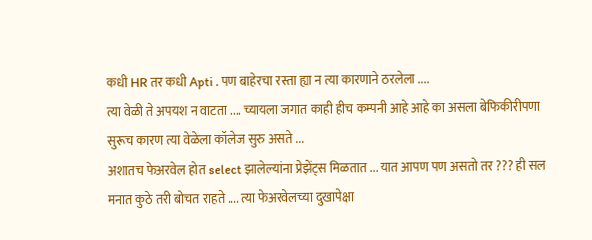कधी HR तर कधी Apti . पण बाहेरचा रस्ता ह्या न त्या कारणाने ठरलेला ....
त्या वेळी ते अपयश न वाटता .... च्यायला जगात काही हीच कम्पनी आहे आहे का असला बेफिकीरीपणा सुरूच कारण त्या वेळेला कॉलेज सुरु असते ...
अशातच फेअरवेल होत select झालेल्यांना प्रेझेंट्स मिळतात ... यात आपण पण असतो तर ??? ही सल मनात कुठे तरी बोचत राहते .... त्या फेअरवेलच्या दुखापेक्षा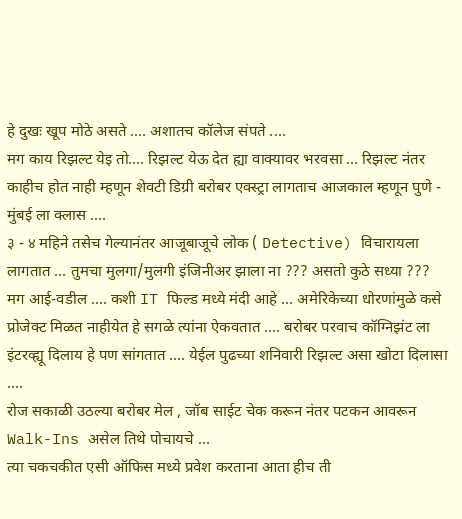हे दुखः खूप मोठे असते .... अशातच कॉलेज संपते ....
मग काय रिझल्ट येइ तो.... रिझल्ट येऊ देत ह्या वाक्यावर भरवसा ... रिझल्ट नंतर काहीच होत नाही म्हणून शेवटी डिग्री बरोबर एक्स्ट्रा लागताच आजकाल म्हणून पुणे - मुंबई ला क्लास ....
३ - ४ महिने तसेच गेल्यानंतर आजूबाजूचे लोक ( Detective) विचारायला लागतात ... तुमचा मुलगा/मुलगी इंजिनीअर झाला ना ??? असतो कुठे सध्या ???
मग आई-वडील .... कशी IT फिल्ड मध्ये मंदी आहे ... अमेरिकेच्या धोरणांमुळे कसे प्रोजेक्ट मिळत नाहीयेत हे सगळे त्यांना ऐकवतात .... बरोबर परवाच कॉग्निझंट ला इंटरव्ह्यू दिलाय हे पण सांगतात .... येईल पुढच्या शनिवारी रिझल्ट असा खोटा दिलासा ....
रोज सकाळी उठल्या बरोबर मेल , जॉब साईट चेक करून नंतर पटकन आवरून Walk-Ins असेल तिथे पोचायचे ...
त्या चकचकीत एसी ऑफिस मध्ये प्रवेश करताना आता हीच ती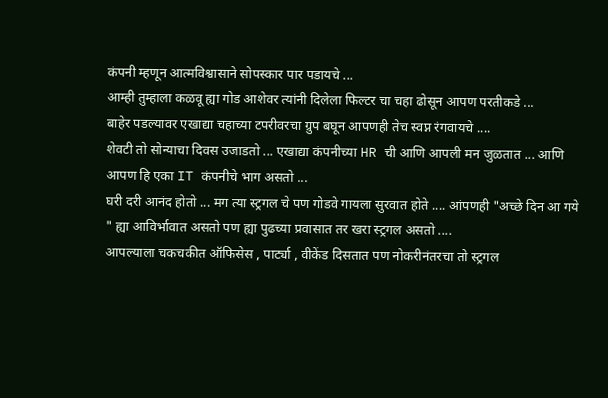कंपनी म्हणून आत्मविश्वासाने सोपस्कार पार पडायचे ...
आम्ही तुम्हाला कळवू ह्या गोड आशेवर त्यांनी दिलेला फिल्टर चा चहा ढोसून आपण परतीकडे ...
बाहेर पडल्यावर एखाद्या चहाच्या टपरीवरचा ग्रुप बघून आपणही तेच स्वप्न रंगवायचे ....
शेवटी तो सोन्याचा दिवस उजाडतो ... एखाद्या कंपनीच्या HR ची आणि आपली मन जुळतात ... आणि आपण हि एका IT कंपनीचे भाग असतो ...
घरी दरी आनंद होतो ... मग त्या स्ट्रगल चे पण गोडवे गायला सुरवात होते .... आंपणही "अच्छे दिन आ गये " ह्या आविर्भावात असतो पण ह्या पुढच्या प्रवासात तर खरा स्ट्रगल असतो ....
आपल्याला चकचकीत ऑफिसेस , पार्ट्या , वीकेंड दिसतात पण नोकरीनंतरचा तो स्ट्रगल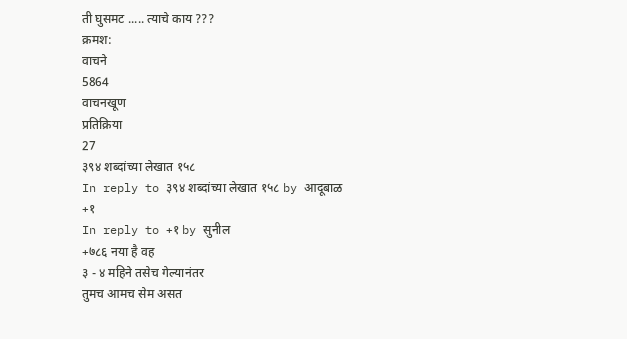ती घुसमट ..... त्याचे काय ???
क्रमश:
वाचने
5864
वाचनखूण
प्रतिक्रिया
27
३९४ शब्दांच्या लेखात १५८
In reply to ३९४ शब्दांच्या लेखात १५८ by आदूबाळ
+१
In reply to +१ by सुनील
+७८६ नया है वह
३ - ४ महिने तसेच गेल्यानंतर
तुमच आमच सेम असत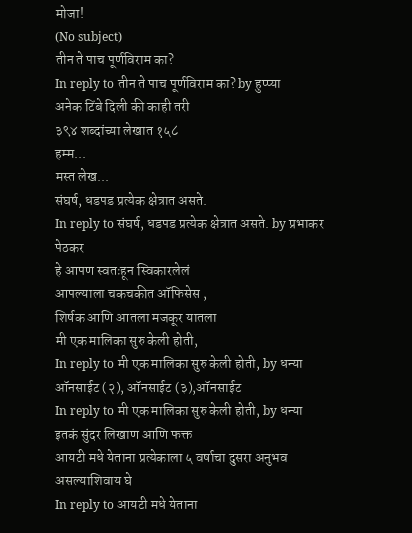मोजा!
(No subject)
तीन ते पाच पूर्णविराम का?
In reply to तीन ते पाच पूर्णविराम का? by हुप्प्या
अनेक टिंबे दिली की काही तरी
३९४ शब्दांच्या लेखात १५८
हम्म...
मस्त लेख...
संघर्ष, धडपड प्रत्येक क्षेत्रात असते.
In reply to संघर्ष, धडपड प्रत्येक क्षेत्रात असते. by प्रभाकर पेठकर
हे आपण स्वतःहून स्विकारलेलं
आपल्याला चकचकीत ऑफिसेस ,
शिर्षक आणि आतला मजकूर यातला
मी एक मालिका सुरु केली होती,
In reply to मी एक मालिका सुरु केली होती, by धन्या
ऑनसाईट (२), ऑनसाईट (३),ऑनसाईट
In reply to मी एक मालिका सुरु केली होती, by धन्या
इतकं सुंदर लिखाण आणि फक्त
आयटी मधे येताना प्रत्येकाला ५ वर्षाचा दुसरा अनुभव असल्याशिवाय घे
In reply to आयटी मधे येताना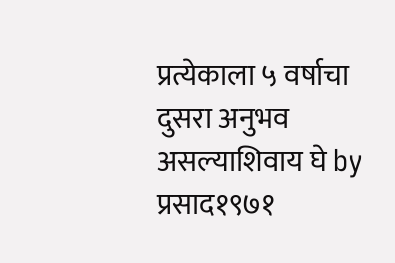प्रत्येकाला ५ वर्षाचा दुसरा अनुभव असल्याशिवाय घे by प्रसाद१९७१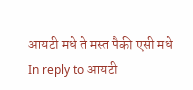आयटी मधे ते मस्त पैकी एसी मधे
In reply to आयटी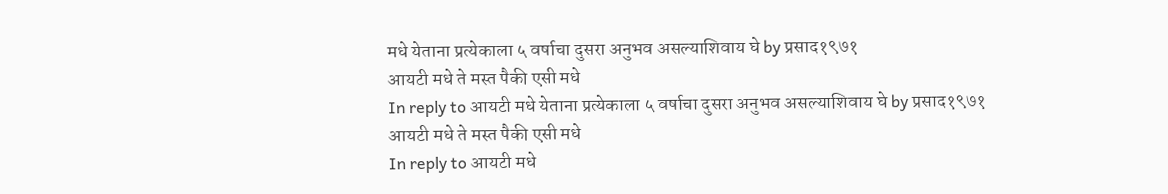मधे येताना प्रत्येकाला ५ वर्षाचा दुसरा अनुभव असल्याशिवाय घे by प्रसाद१९७१
आयटी मधे ते मस्त पैकी एसी मधे
In reply to आयटी मधे येताना प्रत्येकाला ५ वर्षाचा दुसरा अनुभव असल्याशिवाय घे by प्रसाद१९७१
आयटी मधे ते मस्त पैकी एसी मधे
In reply to आयटी मधे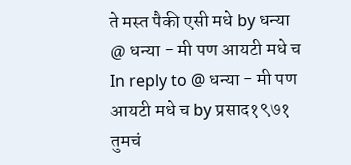ते मस्त पैकी एसी मधे by धन्या
@ धन्या - मी पण आयटी मधे च
In reply to @ धन्या - मी पण आयटी मधे च by प्रसाद१९७१
तुमचं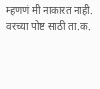म्हणणं मी नाकारत नाही.
वरच्या पोष्ट साठी ता.क.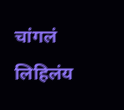चांगलं लिहिलंय